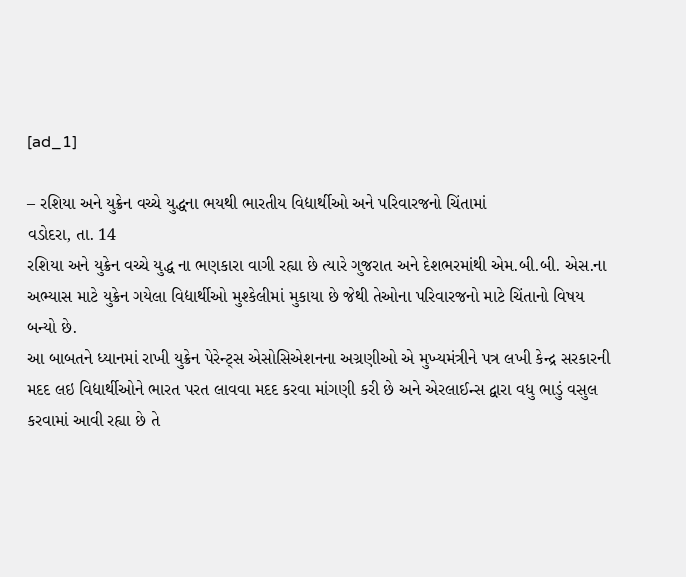[ad_1]

– રશિયા અને યુક્રેન વચ્ચે યુદ્ધના ભયથી ભારતીય વિદ્યાર્થીઓ અને પરિવારજનો ચિંતામાં
વડોદરા, તા. 14
રશિયા અને યુક્રેન વચ્ચે યુદ્ધ ના ભણકારા વાગી રહ્યા છે ત્યારે ગુજરાત અને દેશભરમાંથી એમ.બી.બી. એસ.ના અભ્યાસ માટે યુક્રેન ગયેલા વિદ્યાર્થીઓ મુશ્કેલીમાં મુકાયા છે જેથી તેઓના પરિવારજનો માટે ચિંતાનો વિષય બન્યો છે.
આ બાબતને ધ્યાનમાં રાખી યુક્રેન પેરેન્ટ્સ એસોસિએશનના અગ્રણીઓ એ મુખ્યમંત્રીને પત્ર લખી કેન્દ્ર સરકારની મદદ લઇ વિદ્યાર્થીઓને ભારત પરત લાવવા મદદ કરવા માંગણી કરી છે અને એરલાઈન્સ દ્વારા વધુ ભાડું વસુલ કરવામાં આવી રહ્યા છે તે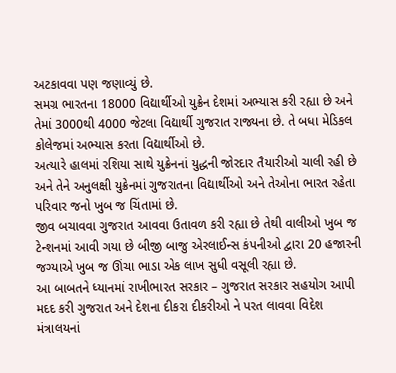અટકાવવા પણ જણાવ્યું છે.
સમગ્ર ભારતના 18000 વિદ્યાર્થીઓ યુક્રેન દેશમાં અભ્યાસ કરી રહ્યા છે અને તેમાં 3000થી 4000 જેટલા વિદ્યાર્થી ગુજરાત રાજ્યના છે. તે બધા મેડિકલ કોલેજમાં અભ્યાસ કરતા વિદ્યાર્થીઓ છે.
અત્યારે હાલમાં રશિયા સાથે યુક્રેનનાં યુદ્ધની જોરદાર તૈયારીઓ ચાલી રહી છે અને તેને અનુલક્ષી યુક્રેનમાં ગુજરાતના વિદ્યાર્થીઓ અને તેઓના ભારત રહેતા પરિવાર જનો ખુબ જ ચિંતામાં છે.
જીવ બચાવવા ગુજરાત આવવા ઉતાવળ કરી રહ્યા છે તેથી વાલીઓ ખુબ જ ટેન્શનમાં આવી ગયા છે બીજી બાજુ એરલાઈન્સ કંપનીઓ દ્વારા 20 હજારની જગ્યાએ ખુબ જ ઊંચા ભાડા એક લાખ સુધી વસૂલી રહ્યા છે.
આ બાબતને ધ્યાનમાં રાખીભારત સરકાર – ગુજરાત સરકાર સહયોગ આપી મદદ કરી ગુજરાત અને દેશના દીકરા દીકરીઓ ને પરત લાવવા વિદેશ મંત્રાલયનાં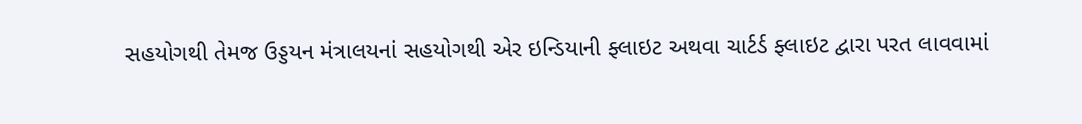સહયોગથી તેમજ ઉડ્ડયન મંત્રાલયનાં સહયોગથી એર ઇન્ડિયાની ફ્લાઇટ અથવા ચાર્ટર્ડ ફ્લાઇટ દ્વારા પરત લાવવામાં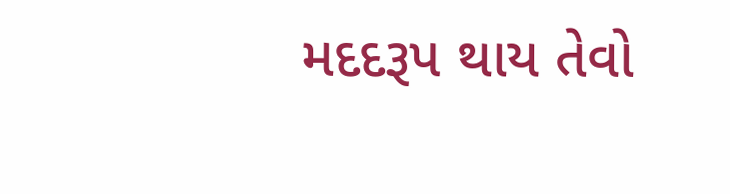મદદરૂપ થાય તેવો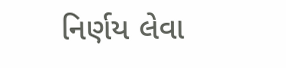નિર્ણય લેવા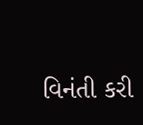વિનંતી કરી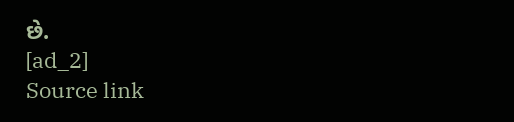છે.
[ad_2]
Source link